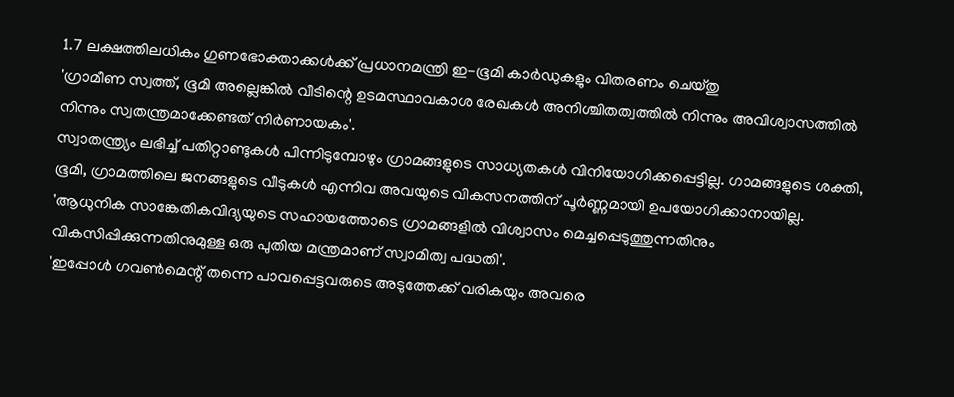1.7 ലക്ഷത്തിലധികം ഗുണഭോക്താക്കള്‍ക്ക് പ്രധാനമന്ത്രി ഇ-ഭൂമി കാര്‍ഡുകളും വിതരണം ചെയ്തു
'ഗ്രാമീണ സ്വത്ത്, ഭൂമി അല്ലെങ്കില്‍ വീടിന്റെ ഉടമസ്ഥാവകാശ രേഖകള്‍ അനിശ്ചിതത്വത്തില്‍ നിന്നും അവിശ്വാസത്തില്‍ നിന്നും സ്വതന്ത്രമാക്കേണ്ടത് നിര്‍ണായകം'.
സ്വാതന്ത്ര്യം ലഭിച്ച് പതിറ്റാണ്ടുകള്‍ പിന്നിടുമ്പോഴും ഗ്രാമങ്ങളുടെ സാധ്യതകള്‍ വിനിയോഗിക്കപ്പെട്ടില്ല. ഗാമങ്ങളുടെ ശക്തി, ഭൂമി, ഗ്രാമത്തിലെ ജനങ്ങളുടെ വീടുകള്‍ എന്നിവ അവയുടെ വികസനത്തിന് പൂര്‍ണ്ണമായി ഉപയോഗിക്കാനായില്ല.
'ആധുനിക സാങ്കേതികവിദ്യയുടെ സഹായത്തോടെ ഗ്രാമങ്ങളില്‍ വിശ്വാസം മെച്ചപ്പെടുത്തുന്നതിനും വികസിപ്പിക്കുന്നതിനുമുള്ള ഒരു പുതിയ മന്ത്രമാണ് സ്വാമിത്വ പദ്ധതി'.
'ഇപ്പോള്‍ ഗവണ്‍മെന്റ് തന്നെ പാവപ്പെട്ടവരുടെ അടുത്തേക്ക് വരികയും അവരെ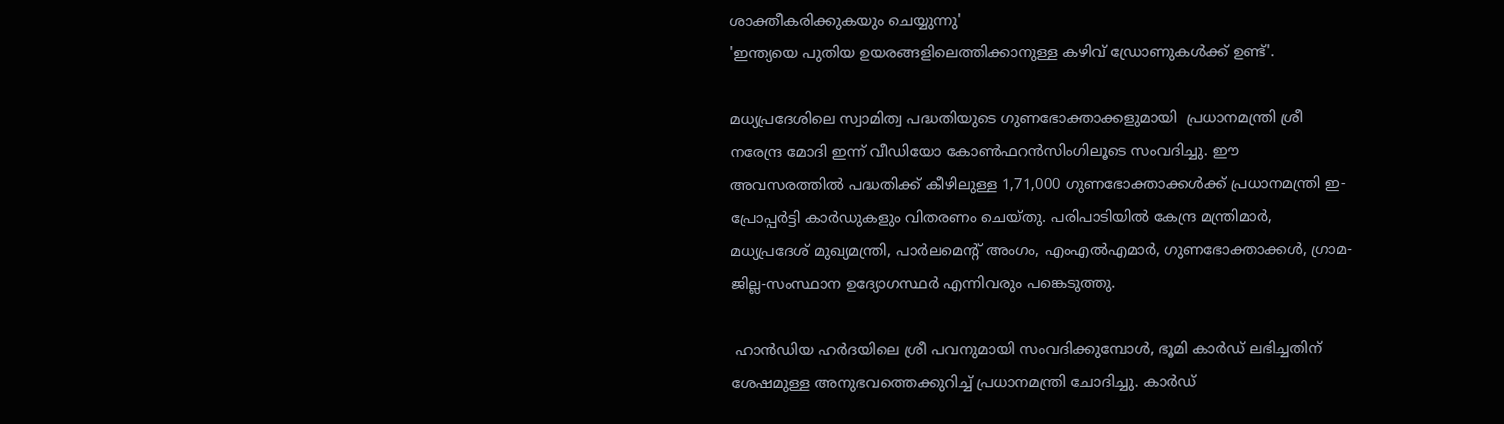ശാക്തീകരിക്കുകയും ചെയ്യുന്നു'
'ഇന്ത്യയെ പുതിയ ഉയരങ്ങളിലെത്തിക്കാനുള്ള കഴിവ് ഡ്രോണുകള്‍ക്ക് ഉണ്ട്'.

മധ്യപ്രദേശിലെ സ്വാമിത്വ പദ്ധതിയുടെ ഗുണഭോക്താക്കളുമായി  പ്രധാനമന്ത്രി ശ്രീ നരേന്ദ്ര മോദി ഇന്ന് വീഡിയോ കോണ്‍ഫറന്‍സിംഗിലൂടെ സംവദിച്ചു. ഈ അവസരത്തില്‍ പദ്ധതിക്ക് കീഴിലുള്ള 1,71,000 ഗുണഭോക്താക്കള്‍ക്ക് പ്രധാനമന്ത്രി ഇ-പ്രോപ്പര്‍ട്ടി കാര്‍ഡുകളും വിതരണം ചെയ്തു. പരിപാടിയില്‍ കേന്ദ്ര മന്ത്രിമാര്‍, മധ്യപ്രദേശ് മുഖ്യമന്ത്രി, പാര്‍ലമെന്റ് അംഗം, എംഎല്‍എമാര്‍, ഗുണഭോക്താക്കള്‍, ഗ്രാമ- ജില്ല-സംസ്ഥാന ഉദ്യോഗസ്ഥര്‍ എന്നിവരും പങ്കെടുത്തു.

 ഹാന്‍ഡിയ ഹര്‍ദയിലെ ശ്രീ പവനുമായി സംവദിക്കുമ്പോള്‍, ഭൂമി കാര്‍ഡ് ലഭിച്ചതിന് ശേഷമുള്ള അനുഭവത്തെക്കുറിച്ച് പ്രധാനമന്ത്രി ചോദിച്ചു. കാര്‍ഡ്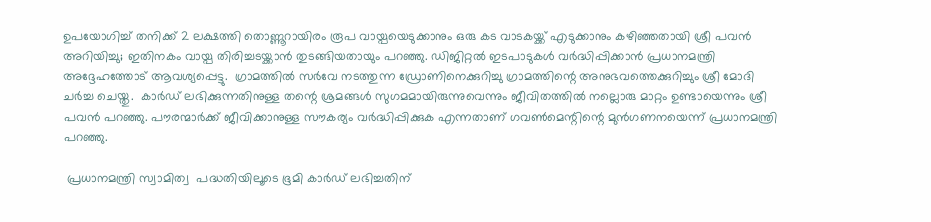ഉപയോഗിച്ച് തനിക്ക് 2 ലക്ഷത്തി തൊണ്ണൂറായിരം രൂപ വായ്പയെടുക്കാനും ഒരു കട വാടകയ്ക്ക് എടുക്കാനും കഴിഞ്ഞതായി ശ്രീ പവന്‍ അറിയിച്ചു; ഇതിനകം വായ്പ തിരിച്ചടയ്ക്കാന്‍ തുടങ്ങിയതായും പറഞ്ഞു. ഡിജിറ്റല്‍ ഇടപാടുകള്‍ വര്‍ദ്ധിപ്പിക്കാന്‍ പ്രധാനമന്ത്രി അദ്ദേഹത്തോട് ആവശ്യപ്പെട്ടു.  ഗ്രാമത്തില്‍ സര്‍വേ നടത്തുന്ന ഡ്രോണിനെക്കുറിച്ചു ഗ്രാമത്തിന്റെ അനുഭവത്തെക്കുറിച്ചും ശ്രീ മോദി ചര്‍ച്ച ചെയ്തു.  കാര്‍ഡ് ലഭിക്കുന്നതിനുള്ള തന്റെ ശ്രമങ്ങള്‍ സുഗമമായിരുന്നുവെന്നും ജീവിതത്തില്‍ നല്ലൊരു മാറ്റം ഉണ്ടായെന്നും ശ്രീ പവന്‍ പറഞ്ഞു. പൗരന്മാര്‍ക്ക് ജീവിക്കാനുള്ള സൗകര്യം വര്‍ദ്ധിപ്പിക്കുക എന്നതാണ് ഗവണ്‍മെന്റിന്റെ മുന്‍ഗണനയെന്ന് പ്രധാനമന്ത്രി പറഞ്ഞു.

 പ്രധാനമന്ത്രി സ്വാമിത്വ  പദ്ധതിയിലൂടെ ഭൂമി കാര്‍ഡ് ലഭിച്ചതിന്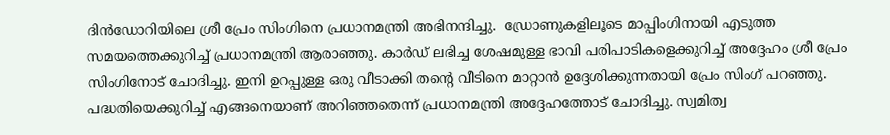ദിന്‍ഡോറിയിലെ ശ്രീ പ്രേം സിംഗിനെ പ്രധാനമന്ത്രി അഭിനന്ദിച്ചു.  ഡ്രോണുകളിലൂടെ മാപ്പിംഗിനായി എടുത്ത സമയത്തെക്കുറിച്ച് പ്രധാനമന്ത്രി ആരാഞ്ഞു. കാര്‍ഡ് ലഭിച്ച ശേഷമുള്ള ഭാവി പരിപാടികളെക്കുറിച്ച് അദ്ദേഹം ശ്രീ പ്രേം സിംഗിനോട് ചോദിച്ചു. ഇനി ഉറപ്പുള്ള ഒരു വീടാക്കി തന്റെ വീടിനെ മാറ്റാന്‍ ഉദ്ദേശിക്കുന്നതായി പ്രേം സിംഗ് പറഞ്ഞു. പദ്ധതിയെക്കുറിച്ച് എങ്ങനെയാണ് അറിഞ്ഞതെന്ന് പ്രധാനമന്ത്രി അദ്ദേഹത്തോട് ചോദിച്ചു. സ്വമിത്വ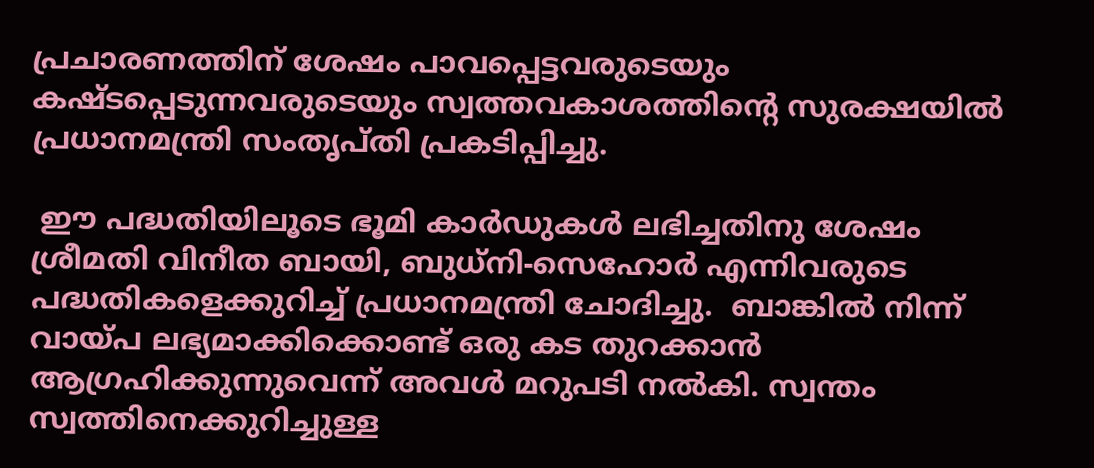പ്രചാരണത്തിന് ശേഷം പാവപ്പെട്ടവരുടെയും കഷ്ടപ്പെടുന്നവരുടെയും സ്വത്തവകാശത്തിന്റെ സുരക്ഷയില്‍ പ്രധാനമന്ത്രി സംതൃപ്തി പ്രകടിപ്പിച്ചു.

 ഈ പദ്ധതിയിലൂടെ ഭൂമി കാര്‍ഡുകള്‍ ലഭിച്ചതിനു ശേഷം ശ്രീമതി വിനീത ബായി, ബുധ്‌നി-സെഹോര്‍ എന്നിവരുടെ പദ്ധതികളെക്കുറിച്ച് പ്രധാനമന്ത്രി ചോദിച്ചു.  ബാങ്കില്‍ നിന്ന് വായ്പ ലഭ്യമാക്കിക്കൊണ്ട് ഒരു കട തുറക്കാന്‍ ആഗ്രഹിക്കുന്നുവെന്ന് അവള്‍ മറുപടി നല്‍കി. സ്വന്തം സ്വത്തിനെക്കുറിച്ചുള്ള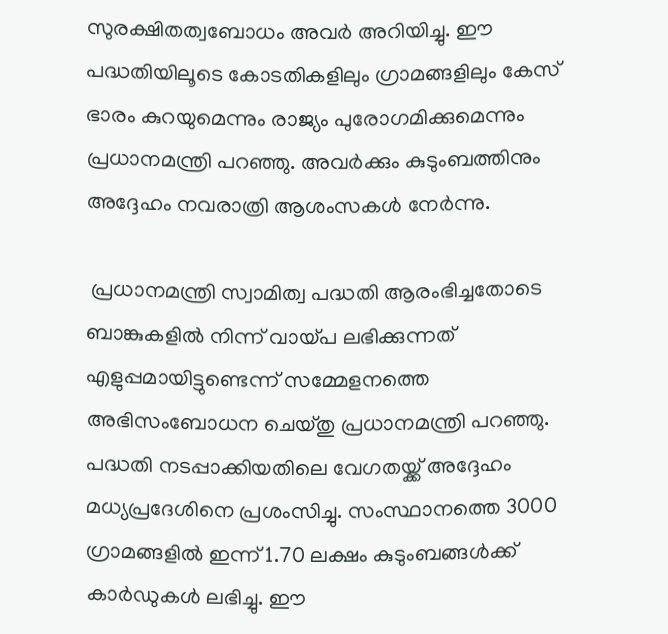സുരക്ഷിതത്വബോധം അവര്‍ അറിയിച്ചു. ഈ പദ്ധതിയിലൂടെ കോടതികളിലും ഗ്രാമങ്ങളിലും കേസ് ഭാരം കുറയുമെന്നും രാജ്യം പുരോഗമിക്കുമെന്നും പ്രധാനമന്ത്രി പറഞ്ഞു. അവര്‍ക്കും കുടുംബത്തിനും അദ്ദേഹം നവരാത്രി ആശംസകള്‍ നേര്‍ന്നു.

 പ്രധാനമന്ത്രി സ്വാമിത്വ പദ്ധതി ആരംഭിച്ചതോടെ ബാങ്കുകളില്‍ നിന്ന് വായ്പ ലഭിക്കുന്നത് എളുപ്പമായിട്ടുണ്ടെന്ന് സമ്മേളനത്തെ അഭിസംബോധന ചെയ്തു പ്രധാനമന്ത്രി പറഞ്ഞു. പദ്ധതി നടപ്പാക്കിയതിലെ വേഗതയ്ക്ക് അദ്ദേഹം മധ്യപ്രദേശിനെ പ്രശംസിച്ചു. സംസ്ഥാനത്തെ 3000 ഗ്രാമങ്ങളില്‍ ഇന്ന് 1.70 ലക്ഷം കുടുംബങ്ങള്‍ക്ക് കാര്‍ഡുകള്‍ ലഭിച്ചു. ഈ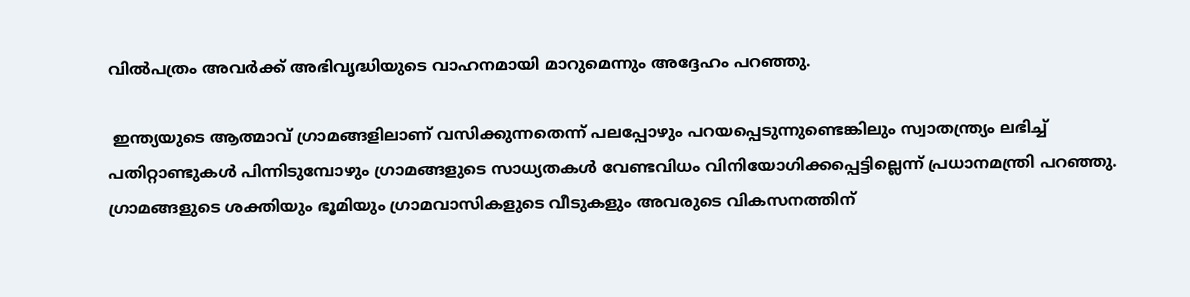വില്‍പത്രം അവര്‍ക്ക് അഭിവൃദ്ധിയുടെ വാഹനമായി മാറുമെന്നും അദ്ദേഹം പറഞ്ഞു.

 ഇന്ത്യയുടെ ആത്മാവ് ഗ്രാമങ്ങളിലാണ് വസിക്കുന്നതെന്ന് പലപ്പോഴും പറയപ്പെടുന്നുണ്ടെങ്കിലും സ്വാതന്ത്ര്യം ലഭിച്ച് പതിറ്റാണ്ടുകള്‍ പിന്നിടുമ്പോഴും ഗ്രാമങ്ങളുടെ സാധ്യതകള്‍ വേണ്ടവിധം വിനിയോഗിക്കപ്പെട്ടില്ലെന്ന് പ്രധാനമന്ത്രി പറഞ്ഞു. ഗ്രാമങ്ങളുടെ ശക്തിയും ഭൂമിയും ഗ്രാമവാസികളുടെ വീടുകളും അവരുടെ വികസനത്തിന്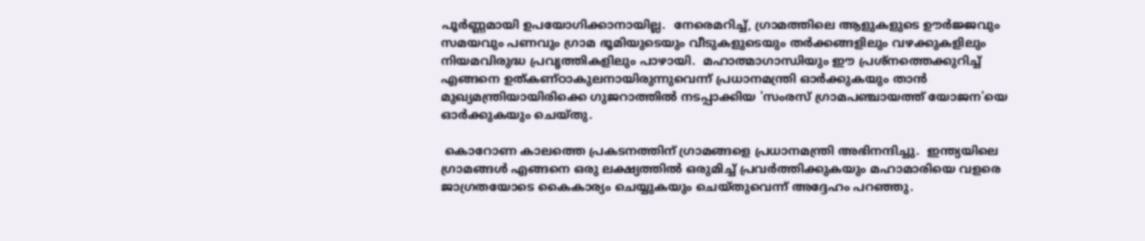പൂര്‍ണ്ണമായി ഉപയോഗിക്കാനായില്ല.  നേരെമറിച്ച്, ഗ്രാമത്തിലെ ആളുകളുടെ ഊര്‍ജ്ജവും സമയവും പണവും ഗ്രാമ ഭൂമിയുടെയും വീടുകളുടെയും തര്‍ക്കങ്ങളിലും വഴക്കുകളിലും നിയമവിരുദ്ധ പ്രവൃത്തികളിലും പാഴായി.  മഹാത്മാഗാന്ധിയും ഈ പ്രശ്‌നത്തെക്കുറിച്ച് എങ്ങനെ ഉത്കണ്ഠാകുലനായിരുന്നുവെന്ന് പ്രധാനമന്ത്രി ഓര്‍ക്കുകയും താന്‍ മുഖ്യമന്ത്രിയായിരിക്കെ ഗുജറാത്തില്‍ നടപ്പാക്കിയ 'സംരസ് ഗ്രാമപഞ്ചായത്ത് യോജന'യെ ഓര്‍ക്കുകയും ചെയ്തു.

 കൊറോണ കാലത്തെ പ്രകടനത്തിന് ഗ്രാമങ്ങളെ പ്രധാനമന്ത്രി അഭിനന്ദിച്ചു.  ഇന്ത്യയിലെ ഗ്രാമങ്ങള്‍ എങ്ങനെ ഒരു ലക്ഷ്യത്തില്‍ ഒരുമിച്ച് പ്രവര്‍ത്തിക്കുകയും മഹാമാരിയെ വളരെ ജാഗ്രതയോടെ കൈകാര്യം ചെയ്യുകയും ചെയ്തുവെന്ന് അദ്ദേഹം പറഞ്ഞു.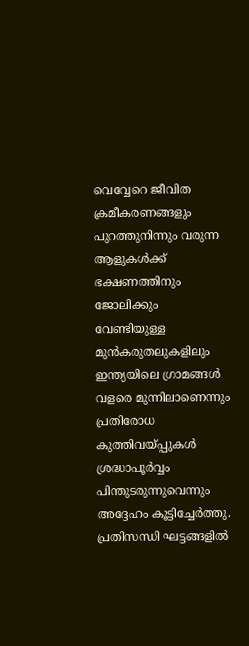വെവ്വേറെ ജീവിത ക്രമീകരണങ്ങളും പുറത്തുനിന്നും വരുന്ന ആളുകള്‍ക്ക് ഭക്ഷണത്തിനും ജോലിക്കും വേണ്ടിയുള്ള മുന്‍കരുതലുകളിലും ഇന്ത്യയിലെ ഗ്രാമങ്ങള്‍ വളരെ മുന്നിലാണെന്നും പ്രതിരോധ കുത്തിവയ്പ്പുകള്‍ ശ്രദ്ധാപൂര്‍വ്വം പിന്തുടരുന്നുവെന്നും അദ്ദേഹം കൂട്ടിച്ചേര്‍ത്തു. പ്രതിസന്ധി ഘട്ടങ്ങളില്‍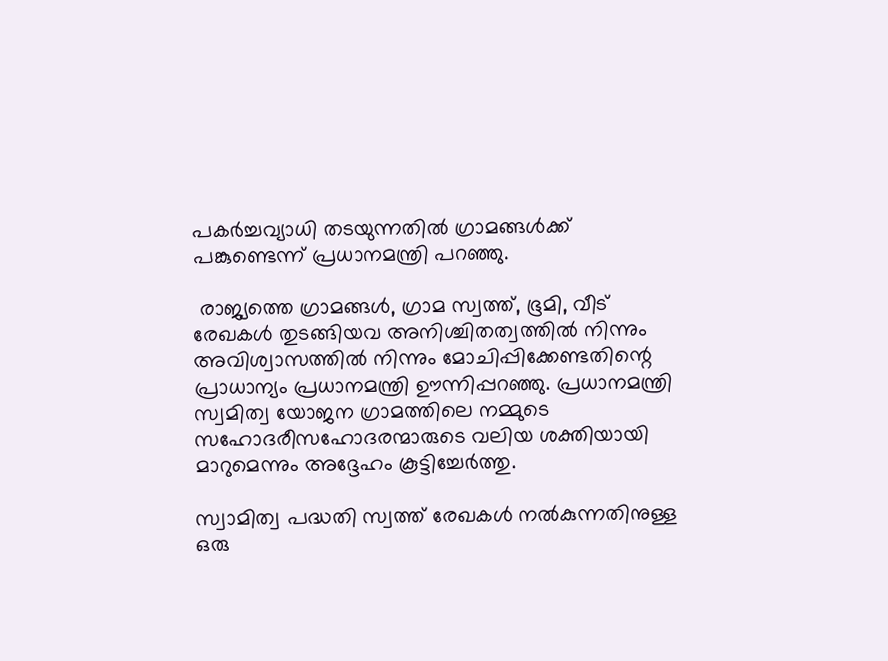പകര്‍ച്ചവ്യാധി തടയുന്നതില്‍ ഗ്രാമങ്ങള്‍ക്ക് പങ്കുണ്ടെന്ന് പ്രധാനമന്ത്രി പറഞ്ഞു.

 രാജ്യത്തെ ഗ്രാമങ്ങള്‍, ഗ്രാമ സ്വത്ത്, ഭൂമി, വീട് രേഖകള്‍ തുടങ്ങിയവ അനിശ്ചിതത്വത്തില്‍ നിന്നും അവിശ്വാസത്തില്‍ നിന്നും മോചിപ്പിക്കേണ്ടതിന്റെ പ്രാധാന്യം പ്രധാനമന്ത്രി ഊന്നിപ്പറഞ്ഞു. പ്രധാനമന്ത്രി സ്വമിത്വ യോജന ഗ്രാമത്തിലെ നമ്മുടെ സഹോദരീസഹോദരന്മാരുടെ വലിയ ശക്തിയായി മാറുമെന്നും അദ്ദേഹം കൂട്ടിച്ചേര്‍ത്തു.

സ്വാമിത്വ പദ്ധതി സ്വത്ത് രേഖകള്‍ നല്‍കുന്നതിനുള്ള ഒരു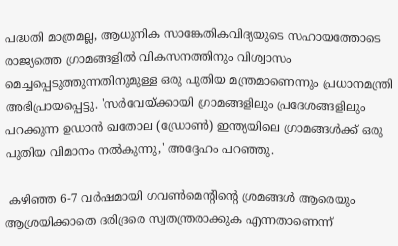പദ്ധതി മാത്രമല്ല, ആധുനിക സാങ്കേതികവിദ്യയുടെ സഹായത്തോടെ രാജ്യത്തെ ഗ്രാമങ്ങളില്‍ വികസനത്തിനും വിശ്വാസം മെച്ചപ്പെടുത്തുന്നതിനുമുള്ള ഒരു പുതിയ മന്ത്രമാണെന്നും പ്രധാനമന്ത്രി അഭിപ്രായപ്പെട്ടു. 'സര്‍വേയ്ക്കായി ഗ്രാമങ്ങളിലും പ്രദേശങ്ങളിലും പറക്കുന്ന ഉഡാന്‍ ഖതോല (ഡ്രോണ്‍) ഇന്ത്യയിലെ ഗ്രാമങ്ങള്‍ക്ക് ഒരു പുതിയ വിമാനം നല്‍കുന്നു,' അദ്ദേഹം പറഞ്ഞു.

 കഴിഞ്ഞ 6-7 വര്‍ഷമായി ഗവണ്‍മെന്റിന്റെ ശ്രമങ്ങള്‍ ആരെയും ആശ്രയിക്കാതെ ദരിദ്രരെ സ്വതന്ത്രരാക്കുക എന്നതാണെന്ന്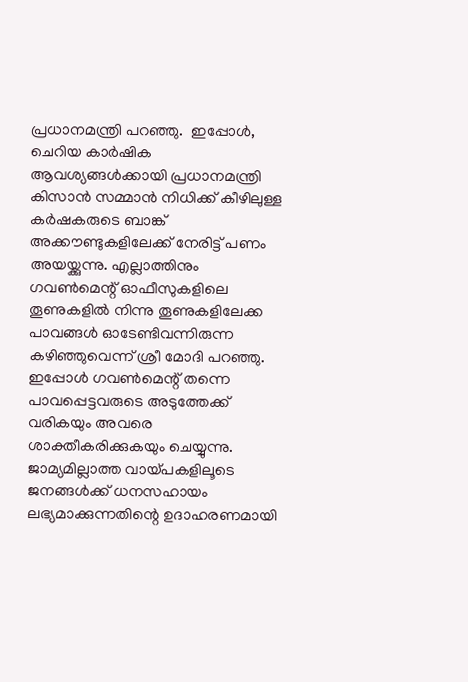പ്രധാനമന്ത്രി പറഞ്ഞു.  ഇപ്പോള്‍, ചെറിയ കാര്‍ഷിക ആവശ്യങ്ങള്‍ക്കായി പ്രധാനമന്ത്രി കിസാന്‍ സമ്മാന്‍ നിധിക്ക് കീഴിലുള്ള കര്‍ഷകരുടെ ബാങ്ക് അക്കൗണ്ടുകളിലേക്ക് നേരിട്ട് പണം അയയ്ക്കുന്നു. എല്ലാത്തിനും ഗവണ്‍മെന്റ് ഓഫീസുകളിലെ തൂണുകളില്‍ നിന്നു തൂണുകളിലേക്ക പാവങ്ങള്‍ ഓടേണ്ടിവന്നിരുന്ന കഴിഞ്ഞുവെന്ന് ശ്രീ മോദി പറഞ്ഞു. ഇപ്പോള്‍ ഗവണ്‍മെന്റ് തന്നെ പാവപ്പെട്ടവരുടെ അടുത്തേക്ക് വരികയും അവരെ ശാക്തീകരിക്കുകയും ചെയ്യുന്നു.  ജാമ്യമില്ലാത്ത വായ്പകളിലൂടെ ജനങ്ങള്‍ക്ക് ധനസഹായം ലഭ്യമാക്കുന്നതിന്റെ ഉദാഹരണമായി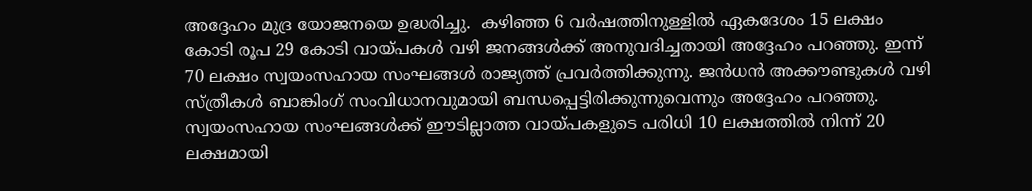അദ്ദേഹം മുദ്ര യോജനയെ ഉദ്ധരിച്ചു.  കഴിഞ്ഞ 6 വര്‍ഷത്തിനുള്ളില്‍ ഏകദേശം 15 ലക്ഷം കോടി രൂപ 29 കോടി വായ്പകള്‍ വഴി ജനങ്ങള്‍ക്ക് അനുവദിച്ചതായി അദ്ദേഹം പറഞ്ഞു. ഇന്ന് 70 ലക്ഷം സ്വയംസഹായ സംഘങ്ങള്‍ രാജ്യത്ത് പ്രവര്‍ത്തിക്കുന്നു. ജന്‍ധന്‍ അക്കൗണ്ടുകള്‍ വഴി സ്ത്രീകള്‍ ബാങ്കിംഗ് സംവിധാനവുമായി ബന്ധപ്പെട്ടിരിക്കുന്നുവെന്നും അദ്ദേഹം പറഞ്ഞു.  സ്വയംസഹായ സംഘങ്ങള്‍ക്ക് ഈടില്ലാത്ത വായ്പകളുടെ പരിധി 10 ലക്ഷത്തില്‍ നിന്ന് 20 ലക്ഷമായി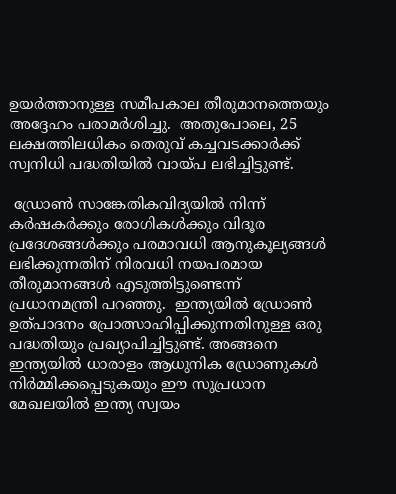ഉയര്‍ത്താനുള്ള സമീപകാല തീരുമാനത്തെയും അദ്ദേഹം പരാമര്‍ശിച്ചു.  അതുപോലെ, 25 ലക്ഷത്തിലധികം തെരുവ് കച്ചവടക്കാര്‍ക്ക് സ്വനിധി പദ്ധതിയില്‍ വായ്പ ലഭിച്ചിട്ടുണ്ട്.

 ഡ്രോണ്‍ സാങ്കേതികവിദ്യയില്‍ നിന്ന് കര്‍ഷകര്‍ക്കും രോഗികള്‍ക്കും വിദൂര പ്രദേശങ്ങള്‍ക്കും പരമാവധി ആനുകൂല്യങ്ങള്‍ ലഭിക്കുന്നതിന് നിരവധി നയപരമായ തീരുമാനങ്ങള്‍ എടുത്തിട്ടുണ്ടെന്ന് പ്രധാനമന്ത്രി പറഞ്ഞു.  ഇന്ത്യയില്‍ ഡ്രോണ്‍ ഉത്പാദനം പ്രോത്സാഹിപ്പിക്കുന്നതിനുള്ള ഒരു പദ്ധതിയും പ്രഖ്യാപിച്ചിട്ടുണ്ട്. അങ്ങനെ ഇന്ത്യയില്‍ ധാരാളം ആധുനിക ഡ്രോണുകള്‍ നിര്‍മ്മിക്കപ്പെടുകയും ഈ സുപ്രധാന മേഖലയില്‍ ഇന്ത്യ സ്വയം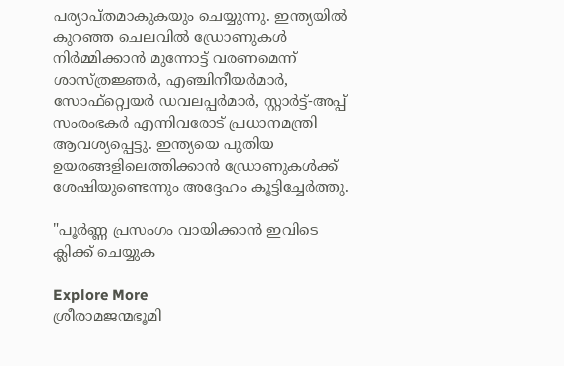പര്യാപ്തമാകുകയും ചെയ്യുന്നു. ഇന്ത്യയില്‍ കുറഞ്ഞ ചെലവില്‍ ഡ്രോണുകള്‍ നിര്‍മ്മിക്കാന്‍ മുന്നോട്ട് വരണമെന്ന് ശാസ്ത്രജ്ഞര്‍, എഞ്ചിനീയര്‍മാര്‍, സോഫ്റ്റ്വെയര്‍ ഡവലപ്പര്‍മാര്‍, സ്റ്റാര്‍ട്ട്-അപ്പ് സംരംഭകര്‍ എന്നിവരോട് പ്രധാനമന്ത്രി ആവശ്യപ്പെട്ടു. ഇന്ത്യയെ പുതിയ ഉയരങ്ങളിലെത്തിക്കാന്‍ ഡ്രോണുകള്‍ക്ക് ശേഷിയുണ്ടെന്നും അദ്ദേഹം കൂട്ടിച്ചേര്‍ത്തു.

"പൂർണ്ണ പ്രസംഗം വായിക്കാൻ ഇവിടെ ക്ലിക്ക് ചെയ്യുക

Explore More
ശ്രീരാമജന്മഭൂമി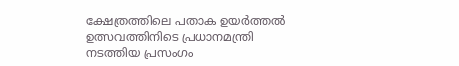ക്ഷേത്രത്തിലെ പതാക ഉയർത്തൽ ഉത്സവത്തിനിടെ പ്രധാനമന്ത്രി നടത്തിയ പ്രസംഗം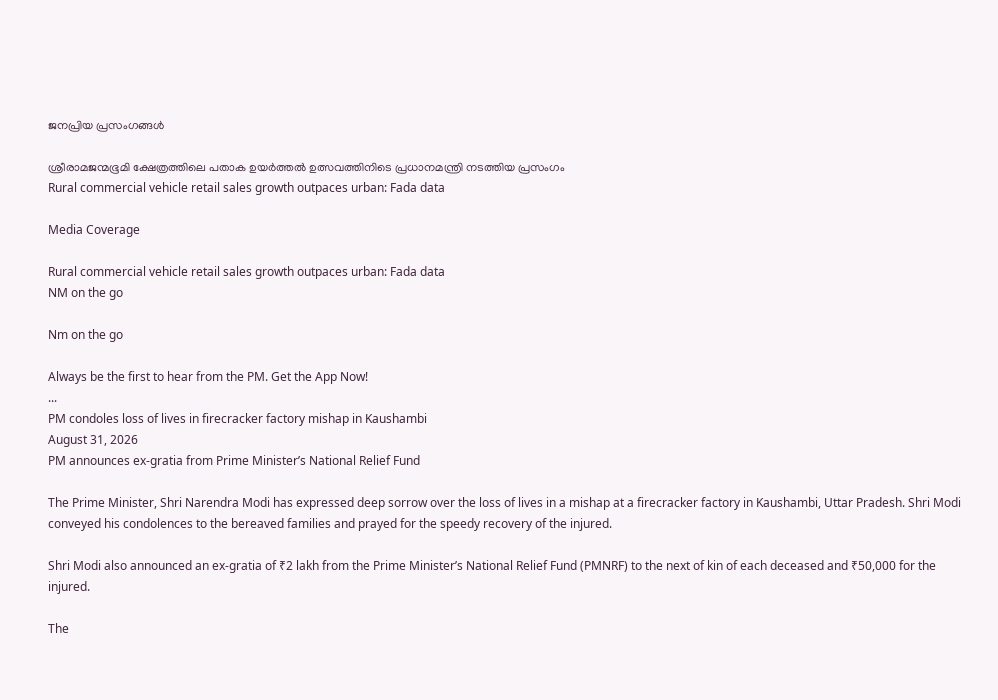ജനപ്രിയ പ്രസംഗങ്ങൾ

ശ്രീരാമജന്മഭൂമി ക്ഷേത്രത്തിലെ പതാക ഉയർത്തൽ ഉത്സവത്തിനിടെ പ്രധാനമന്ത്രി നടത്തിയ പ്രസംഗം
Rural commercial vehicle retail sales growth outpaces urban: Fada data

Media Coverage

Rural commercial vehicle retail sales growth outpaces urban: Fada data
NM on the go

Nm on the go

Always be the first to hear from the PM. Get the App Now!
...
PM condoles loss of lives in firecracker factory mishap in Kaushambi
August 31, 2026
PM announces ex-gratia from Prime Minister’s National Relief Fund

The Prime Minister, Shri Narendra Modi has expressed deep sorrow over the loss of lives in a mishap at a firecracker factory in Kaushambi, Uttar Pradesh. Shri Modi conveyed his condolences to the bereaved families and prayed for the speedy recovery of the injured.

Shri Modi also announced an ex-gratia of ₹2 lakh from the Prime Minister’s National Relief Fund (PMNRF) to the next of kin of each deceased and ₹50,000 for the injured.

The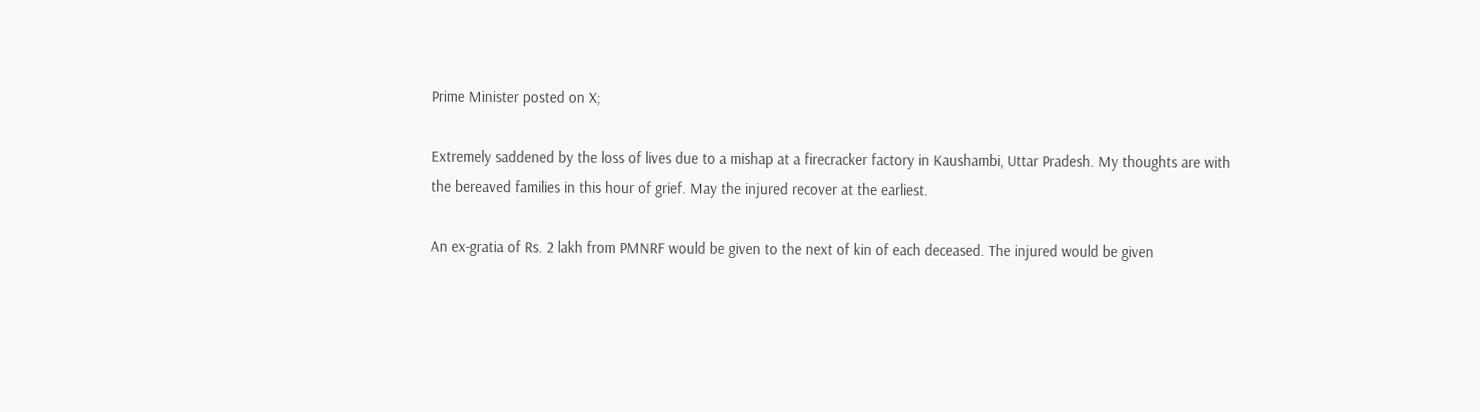Prime Minister posted on X;

Extremely saddened by the loss of lives due to a mishap at a firecracker factory in Kaushambi, Uttar Pradesh. My thoughts are with the bereaved families in this hour of grief. May the injured recover at the earliest.

An ex-gratia of Rs. 2 lakh from PMNRF would be given to the next of kin of each deceased. The injured would be given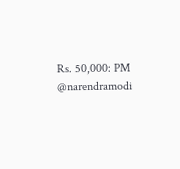Rs. 50,000: PM @narendramodi